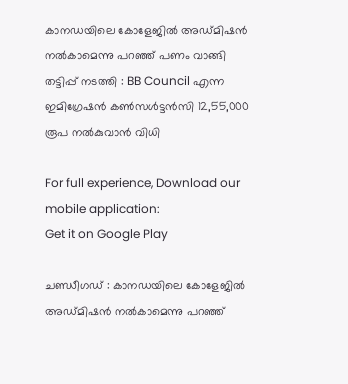കാനഡയിലെ കോളേജിൽ അഡ്മിഷന്‍ നല്‍കാമെന്നു പറഞ്ഞ് പണം വാങ്ങി തട്ടിപ്പ് നടത്തി : BB Council എന്ന ഇമിഗ്രേഷൻ കൺസൾട്ടൻസി 12,55,000 രൂപ നല്‍കുവാന്‍ വിധി

For full experience, Download our mobile application:
Get it on Google Play

ചണ്ഡീഗഡ് : കാനഡയിലെ കോളേജിൽ അഡ്മിഷന്‍ നല്‍കാമെന്നു പറഞ്ഞ്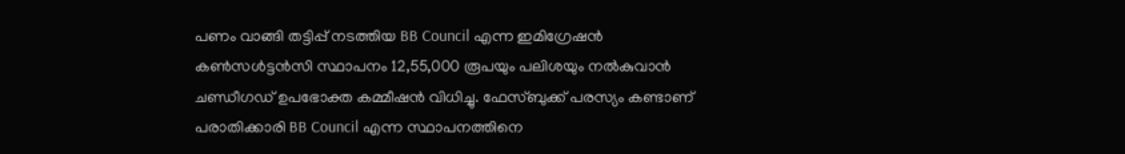പണം വാങ്ങി തട്ടിപ്പ് നടത്തിയ BB Council എന്ന ഇമിഗ്രേഷൻ കൺസൾട്ടൻസി സ്ഥാപനം 12,55,000 രൂപയും പലിശയും നല്‍കുവാന്‍ ചണ്ഡീഗഡ് ഉപഭോക്ത കമ്മീഷന്‍ വിധിച്ചു. ഫേസ്ബുക്ക് പരസ്യം കണ്ടാണ് പരാതിക്കാരി BB Council എന്ന സ്ഥാപനത്തിനെ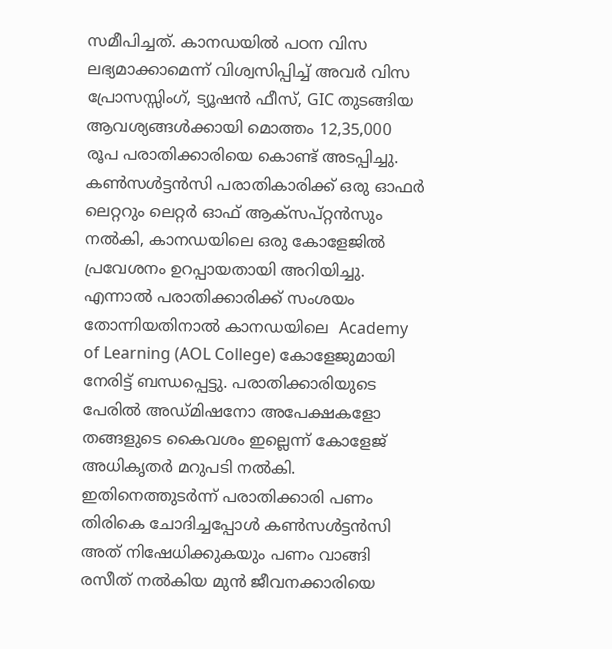സമീപിച്ചത്. കാനഡയിൽ പഠന വിസ ലഭ്യമാക്കാമെന്ന് വിശ്വസിപ്പിച്ച് അവർ വിസ പ്രോസസ്സിംഗ്, ട്യൂഷൻ ഫീസ്, GIC തുടങ്ങിയ ആവശ്യങ്ങൾക്കായി മൊത്തം 12,35,000 രൂപ പരാതിക്കാരിയെ കൊണ്ട് അടപ്പിച്ചു. കൺസൾട്ടൻസി പരാതികാരിക്ക് ഒരു ഓഫർ ലെറ്ററും ലെറ്റർ ഓഫ് ആക്സപ്റ്റൻസും നൽകി, കാനഡയിലെ ഒരു കോളേജിൽ പ്രവേശനം ഉറപ്പായതായി അറിയിച്ചു. എന്നാൽ പരാതിക്കാരിക്ക് സംശയം തോന്നിയതിനാല്‍ കാനഡയിലെ  Academy of Learning (AOL College) കോളേജുമായി നേരിട്ട് ബന്ധപ്പെട്ടു. പരാതിക്കാരിയുടെ പേരില്‍ അഡ്മിഷനോ അപേക്ഷകളോ തങ്ങളുടെ കൈവശം ഇല്ലെന്ന് കോളേജ് അധികൃതര്‍ മറുപടി നല്‍കി. ഇതിനെത്തുടര്‍ന്ന് പരാതിക്കാരി പണം തിരികെ ചോദിച്ചപ്പോൾ കൺസൾട്ടൻസി അത് നിഷേധിക്കുകയും പണം വാങ്ങി രസീത് നൽകിയ മുൻ ജീവനക്കാരിയെ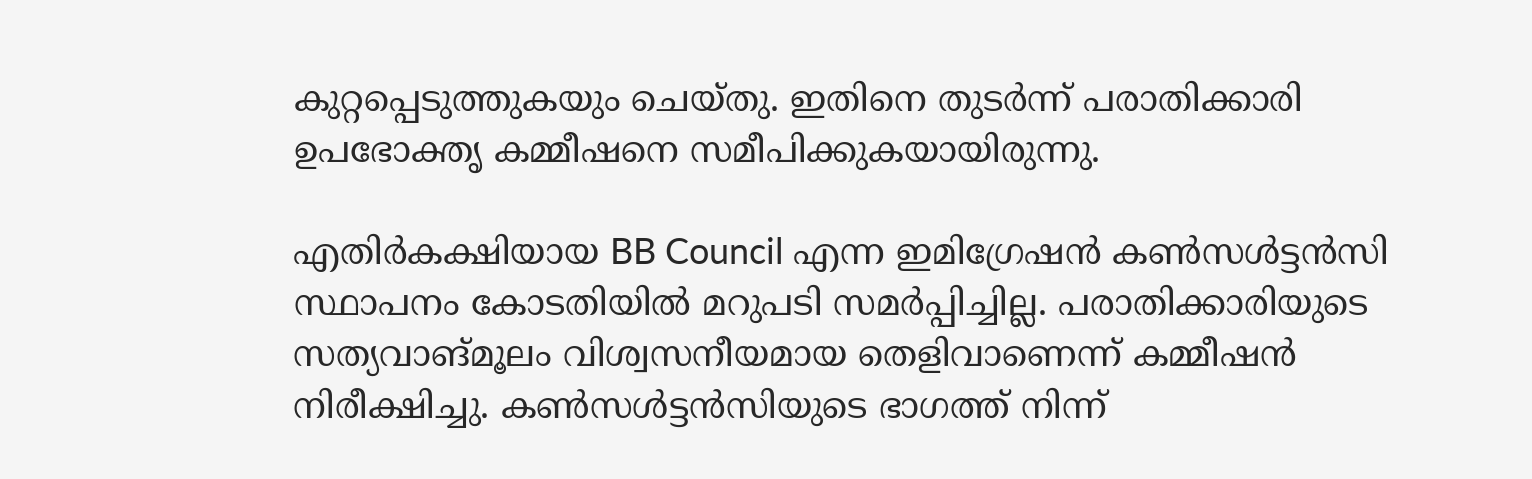കുറ്റപ്പെടുത്തുകയും ചെയ്തു. ഇതിനെ തുടർന്ന് പരാതിക്കാരി ഉപഭോക്തൃ കമ്മീഷനെ സമീപിക്കുകയായിരുന്നു.

എതിർകക്ഷിയായ BB Council എന്ന ഇമിഗ്രേഷൻ കൺസൾട്ടൻസി സ്ഥാപനം കോടതിയിൽ മറുപടി സമർപ്പിച്ചില്ല. പരാതിക്കാരിയുടെ സത്യവാങ്മൂലം വിശ്വസനീയമായ തെളിവാണെന്ന് കമ്മീഷൻ നിരീക്ഷിച്ചു. കൺസൾട്ടൻസിയുടെ ഭാഗത്ത് നിന്ന്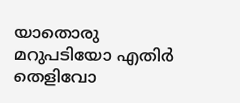യാതൊരു മറുപടിയോ എതിർ തെളിവോ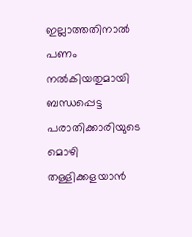ഇല്ലാത്തതിനാൽ പണം നൽകിയതുമായി ബന്ധപ്പെട്ട പരാതിക്കാരിയുടെ മൊഴി തള്ളിക്കളയാൻ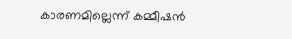കാരണമില്ലെന്ന് കമ്മീഷൻ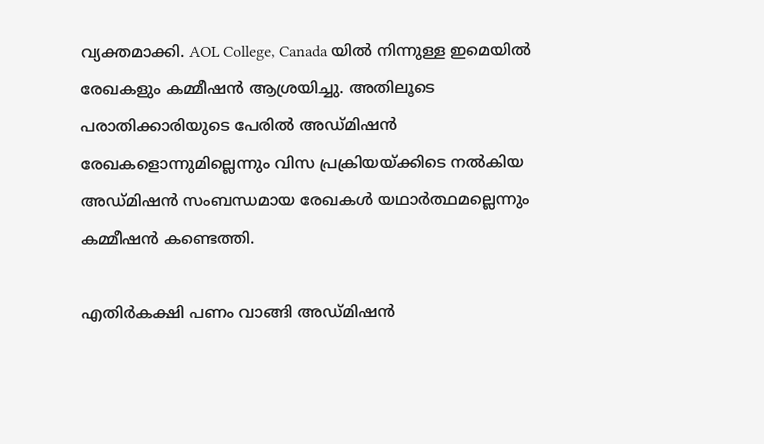വ്യക്തമാക്കി. AOL College, Canada യിൽ നിന്നുള്ള ഇമെയിൽ രേഖകളും കമ്മീഷൻ ആശ്രയിച്ചു. അതിലൂടെ പരാതിക്കാരിയുടെ പേരിൽ അഡ്മിഷൻ രേഖകളൊന്നുമില്ലെന്നും വിസ പ്രക്രിയയ്ക്കിടെ നൽകിയ അഡ്മിഷൻ സംബന്ധമായ രേഖകൾ യഥാർത്ഥമല്ലെന്നും കമ്മീഷൻ കണ്ടെത്തി.

എതിർകക്ഷി പണം വാങ്ങി അഡ്മിഷൻ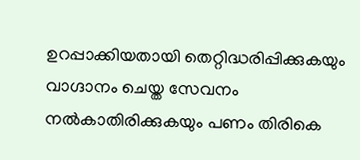ഉറപ്പാക്കിയതായി തെറ്റിദ്ധരിപ്പിക്കുകയും വാഗ്ദാനം ചെയ്ത സേവനം നൽകാതിരിക്കുകയും പണം തിരികെ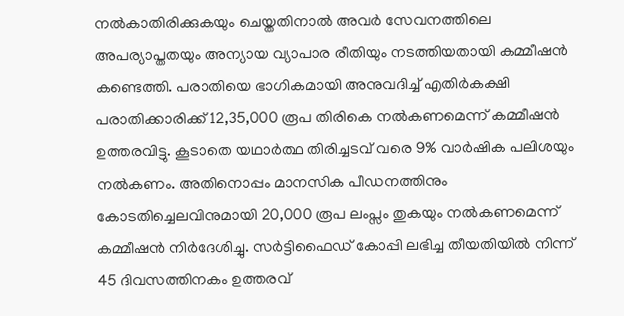നൽകാതിരിക്കുകയും ചെയ്തതിനാൽ അവർ സേവനത്തിലെ അപര്യാപ്തതയും അന്യായ വ്യാപാര രീതിയും നടത്തിയതായി കമ്മീഷൻ കണ്ടെത്തി. പരാതിയെ ഭാഗികമായി അനുവദിച്ച് എതിർകക്ഷി പരാതിക്കാരിക്ക് 12,35,000 രൂപ തിരികെ നൽകണമെന്ന് കമ്മീഷന്‍ ഉത്തരവിട്ടു. കൂടാതെ യഥാർത്ഥ തിരിച്ചടവ് വരെ 9% വാർഷിക പലിശയും നൽകണം. അതിനൊപ്പം മാനസിക പീഡനത്തിനും കോടതിച്ചെലവിനുമായി 20,000 രൂപ ലംപ്സം തുകയും നൽകണമെന്ന് കമ്മീഷൻ നിർദേശിച്ചു. സർട്ടിഫൈഡ് കോപ്പി ലഭിച്ച തീയതിയിൽ നിന്ന് 45 ദിവസത്തിനകം ഉത്തരവ്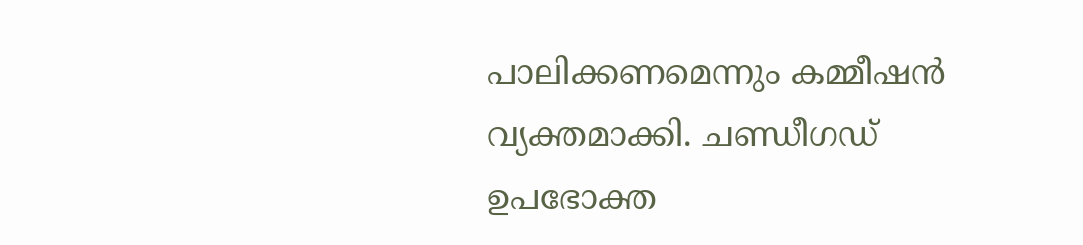പാലിക്കണമെന്നും കമ്മീഷൻ വ്യക്തമാക്കി. ചണ്ഡീഗഡ് ഉപഭോക്ത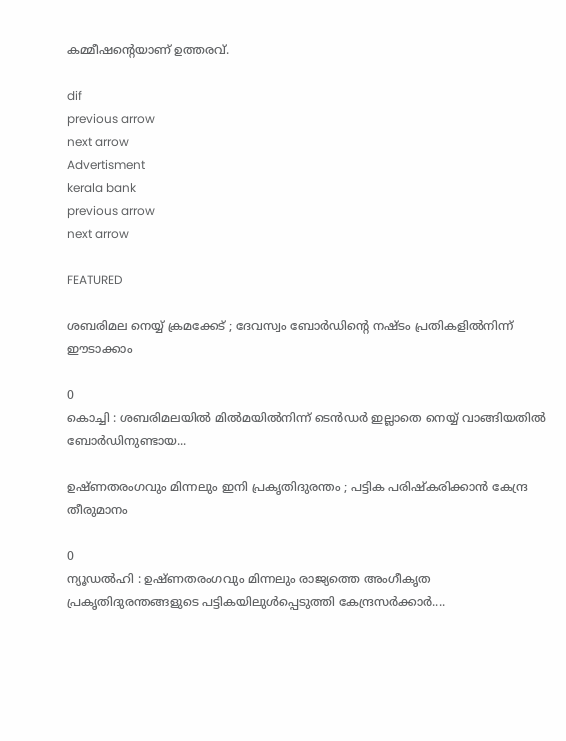കമ്മീഷന്റെയാണ് ഉത്തരവ്.

dif
previous arrow
next arrow
Advertisment
kerala bank
previous arrow
next arrow

FEATURED

ശബരിമല നെയ്യ് ക്രമക്കേട് ; ദേവസ്വം ബോർഡിന്റെ നഷ്ടം പ്രതികളിൽനിന്ന് ഈടാക്കാം

0
കൊച്ചി : ശബരിമലയിൽ മിൽമയിൽനിന്ന് ടെൻഡർ ഇല്ലാതെ നെയ്യ് വാങ്ങിയതിൽ ബോർഡിനുണ്ടായ...

ഉഷ്ണതരംഗവും മിന്നലും ഇനി പ്രകൃതിദുരന്തം ; പട്ടിക പരിഷ്കരിക്കാൻ കേന്ദ്ര തീരുമാനം

0
ന്യൂഡൽഹി : ഉഷ്ണതരംഗവും മിന്നലും രാജ്യത്തെ അംഗീകൃത പ്രകൃതിദുരന്തങ്ങളുടെ പട്ടികയിലുൾപ്പെടുത്തി കേന്ദ്രസർക്കാർ....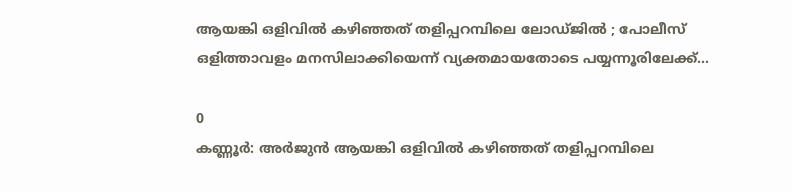ആയങ്കി ഒളിവിൽ കഴിഞ്ഞത് തളിപ്പറമ്പിലെ ലോഡ്ജിൽ ; പോലീസ് ഒളിത്താവളം മനസിലാക്കിയെന്ന് വ്യക്തമായതോടെ പയ്യന്നൂരിലേക്ക്...

0
കണ്ണൂർ: അർജുൻ ആയങ്കി ഒളിവിൽ കഴിഞ്ഞത് തളിപ്പറമ്പിലെ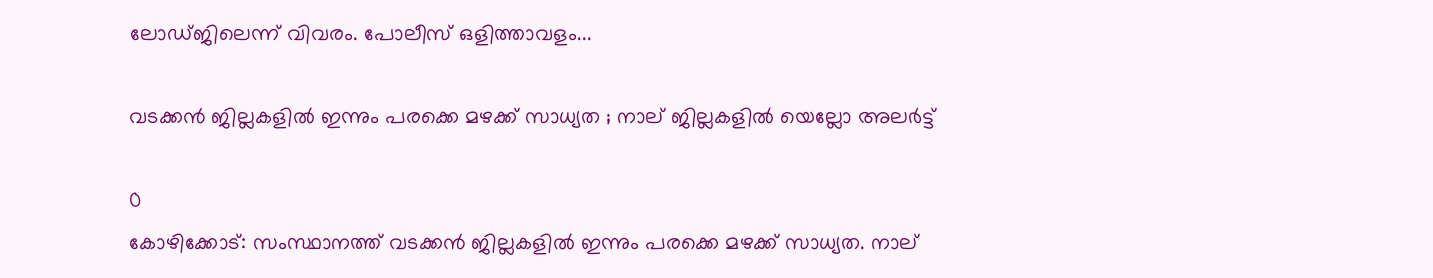ലോഡ്ജിലെന്ന് വിവരം. പോലീസ് ഒളിത്താവളം...

വടക്കൻ ജില്ലകളിൽ ഇന്നും പരക്കെ മഴക്ക് സാധ്യത ; നാല് ജില്ലകളിൽ യെല്ലോ അലർട്ട്

0
കോഴിക്കോട്: സംസ്ഥാനത്ത് വടക്കൻ ജില്ലകളിൽ ഇന്നും പരക്കെ മഴക്ക് സാധ്യത. നാല്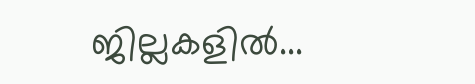ജില്ലകളിൽ...